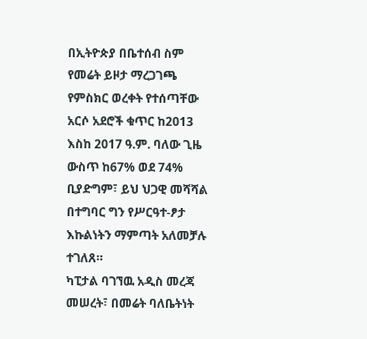በኢትዮጵያ በቤተሰብ ስም የመሬት ይዞታ ማረጋገጫ የምስክር ወረቀት የተሰጣቸው አርሶ አደሮች ቁጥር ከ2013 እስከ 2017 ዓ.ም. ባለው ጊዜ ውስጥ ከ67% ወደ 74% ቢያድግም፣ ይህ ህጋዊ መሻሻል በተግባር ግን የሥርዓተ-ፆታ እኩልነትን ማምጣት አለመቻሉ ተገለጸ።
ካፒታል ባገኘዉ አዲስ መረጃ መሠረት፣ በመሬት ባለቤትነት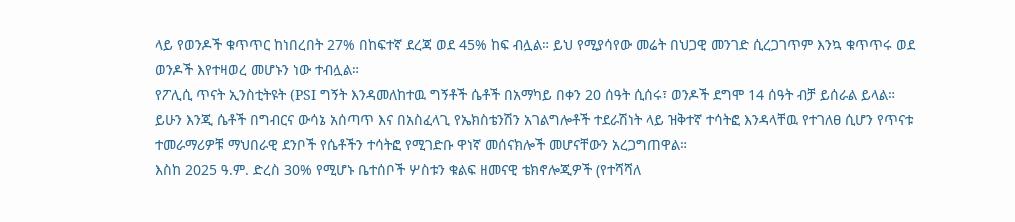ላይ የወንዶች ቁጥጥር ከነበረበት 27% በከፍተኛ ደረጃ ወደ 45% ከፍ ብሏል። ይህ የሚያሳየው መሬት በህጋዊ መንገድ ሲረጋገጥም እንኳ ቁጥጥሩ ወደ ወንዶች እየተዛወረ መሆኑን ነው ተብሏል።
የፖሊሲ ጥናት ኢንስቲትዩት (PSI ግኝት እንዳመለከተዉ ግኝቶች ሴቶች በአማካይ በቀን 20 ሰዓት ሲሰሩ፣ ወንዶች ደግሞ 14 ሰዓት ብቻ ይሰራል ይላል።
ይሁን እንጂ ሴቶች በግብርና ውሳኔ አሰጣጥ እና በአስፈላጊ የኤክስቴንሽን አገልግሎቶች ተደራሽነት ላይ ዝቅተኛ ተሳትፎ እንዳላቸዉ የተገለፀ ሲሆን የጥናቱ ተመራማሪዎቹ ማህበራዊ ደንቦች የሴቶችን ተሳትፎ የሚገድቡ ዋነኛ መሰናክሎች መሆናቸውን አረጋግጠዋል።
እስከ 2025 ዓ.ም. ድረስ 30% የሚሆኑ ቤተሰቦች ሦስቱን ቁልፍ ዘመናዊ ቴክኖሎጂዎች (የተሻሻለ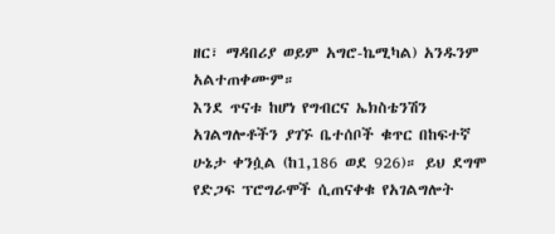ዘር፣ ማዳበሪያ ወይም አግሮ-ኬሚካል) አንዱንም አልተጠቀሙም።
እንደ ጥናቱ ከሆነ የግብርና ኤክስቴንሽን አገልግሎቶችን ያገኙ ቤተሰቦች ቁጥር በከፍተኛ ሁኔታ ቀንሷል (ከ1,186 ወደ 926)። ይህ ደግሞ የድጋፍ ፕሮግራሞች ሲጠናቀቁ የአገልግሎት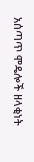አሰጣጥ ሞዴሎች ዘላቂነት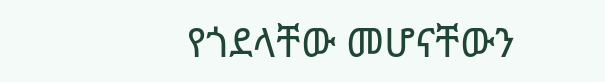የጎደላቸው መሆናቸውን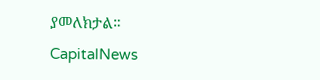ያመለክታል።
CapitalNews